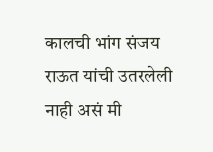कालची भांग संजय राऊत यांची उतरलेली नाही असं मी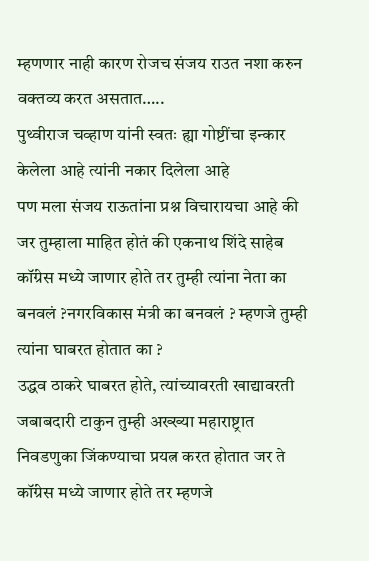म्हणणार नाही कारण रोजच संजय राउत नशा करुन वक्तव्य करत असतात…..
पुथ्वीराज चव्हाण यांनी स्वतः ह्या गोष्टींचा इन्कार केलेला आहे त्यांनी नकार दिलेला आहे
पण मला संजय राऊतांना प्रश्न विचारायचा आहे की जर तुम्हाला माहित होतं की एकनाथ शिंदे साहेब कॉंग्रेस मध्ये जाणार होते तर तुम्ही त्यांना नेता का बनवलं ?नगरविकास मंत्री का बनवलं ? म्हणजे तुम्ही त्यांना घाबरत होतात का ?
उद्धव ठाकरे घाबरत होते, त्यांच्यावरती खाद्यावरती जबाबदारी टाकुन तुम्ही अख्ख्या महाराष्ट्रात निवडणुका जिंकण्याचा प्रयत्न करत होतात जर ते कॉंग्रेस मध्ये जाणार होते तर म्हणजे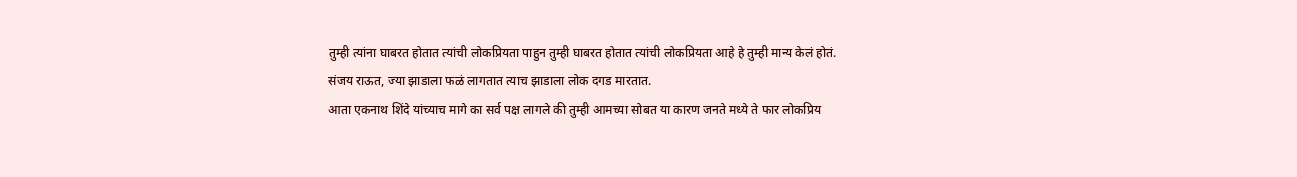तुम्ही त्यांना घाबरत होतात त्यांची लोकप्रियता पाहुन तुम्ही घाबरत होतात त्यांची लोकप्रियता आहे हे तुम्ही मान्य केलं होतं.
संजय राऊत, ज्या झाडाला फळं लागतात त्याच झाडाला लोक दगड मारतात.
आता एकनाथ शिंदे यांच्याच मागे का सर्व पक्ष लागले की तुम्ही आमच्या सोबत या कारण जनते मध्ये ते फार लोकप्रिय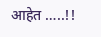आहेत …..!!